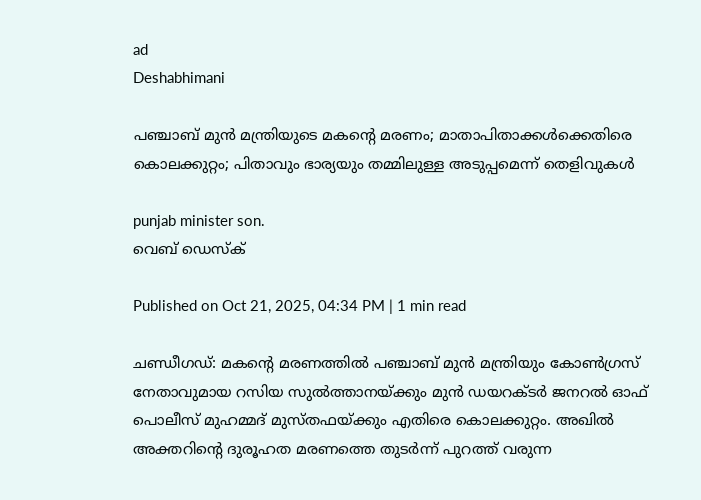ad
Deshabhimani

പഞ്ചാബ് മുന്‍ മന്ത്രിയുടെ മകന്റെ മരണം; മാതാപിതാക്കൾക്കെതിരെ കൊലക്കുറ്റം; പിതാവും ഭാര്യയും തമ്മിലുള്ള അടുപ്പമെന്ന് തെളിവുകൾ

punjab minister son.
വെബ് ഡെസ്ക്

Published on Oct 21, 2025, 04:34 PM | 1 min read

ചണ്ഡീഗഡ്: മകന്റെ മരണത്തിൽ പഞ്ചാബ് മുന്‍ മന്ത്രിയും കോൺഗ്രസ് നേതാവുമായ റസിയ സുൽത്താനയ്ക്കും മുൻ ഡയറക്ടർ ജനറൽ ഓഫ് പൊലീസ് മുഹമ്മദ് മുസ്തഫയ്ക്കും എതിരെ കൊലക്കുറ്റം. അഖിൽ അക്തറിന്റെ ദുരൂഹത മരണത്തെ തുടർന്ന് പുറത്ത് വരുന്ന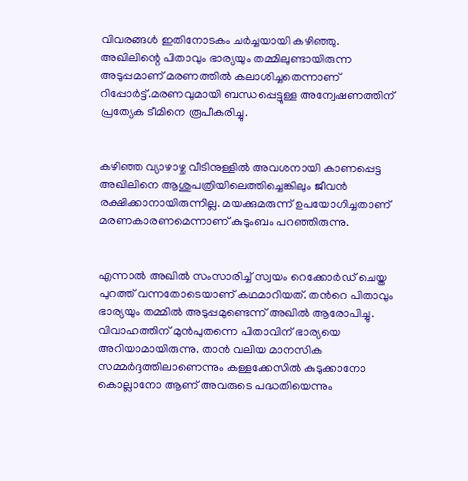വിവരങ്ങൾ ഇതിനോടകം ചർച്ചയായി കഴിഞ്ഞു. അഖിലിന്റെ പിതാവും ഭാര്യയും തമ്മിലുണ്ടായിരുന്ന അടുപ്പമാണ് മരണത്തിൽ കലാശിച്ചതെന്നാണ് റിപ്പോർട്ട്.മരണവുമായി ബന്ധപ്പെട്ടുള്ള അന്വേഷണത്തിന് പ്രത്യേക ടീമിനെ രൂപീകരിച്ചു.


കഴിഞ്ഞ വ്യാഴാഴ്ച വീടിനുള്ളിൽ അവശനായി കാണപ്പെട്ട അഖിലിനെ ആശുപത്രിയിലെത്തിച്ചെങ്കിലും ജീവന്‍ രക്ഷിക്കാനായിരുന്നില്ല. മയക്കുമരുന്ന് ഉപയോഗിച്ചതാണ് മരണകാരണമെന്നാണ് കുടുംബം പറഞ്ഞിരുന്നു.


എന്നാൽ അഖിൽ സംസാരിച്ച് സ്വയം റെക്കോർഡ് ചെയ്ത പുറത്ത് വന്നതോടെയാണ് കഥമാറിയത്. തന്‍റെ പിതാവും ഭാര്യയും തമ്മിൽ അടുപ്പമുണ്ടെന്ന് അഖിൽ ആരോപിച്ചു. വിവാഹത്തിന് മുന്‍പുതന്നെ പിതാവിന് ഭാര്യയെ അറിയാമായിരുന്നു. താൻ വലിയ മാനസിക സമ്മർദ്ദത്തിലാണെന്നും കള്ളക്കേസിൽ കുടുക്കാനോ കൊല്ലാനോ ആണ് അവരുടെ പദ്ധതിയെന്നും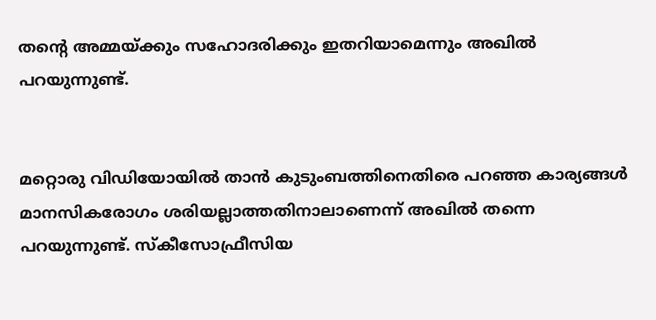തന്‍റെ അമ്മയ്ക്കും സഹോദരിക്കും ഇതറിയാമെന്നും അഖിൽ പറയുന്നുണ്ട്.


മറ്റൊരു വിഡിയോയിൽ താൻ കുടുംബത്തിനെതിരെ പറഞ്ഞ കാര്യങ്ങൾ മാനസികരോഗം ശരിയല്ലാത്തതിനാലാണെന്ന് അഖിൽ തന്നെ പറയുന്നുണ്ട്. സ്കീസോഫ്രീസിയ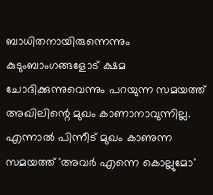ബാധിതനായിരുന്നെന്നും കുടുംബാംഗങ്ങളോട് ക്ഷമ ചോദിക്കുന്നുവെന്നും പറയുന്ന സമയത്ത് അഖിലിന്റെ മുഖം കാണാനാവുന്നില്ല. എന്നാൽ പിന്നീട് മുഖം കാണുന്ന സമയത്ത് 'അവർ എന്നെ കൊല്ലുമോ'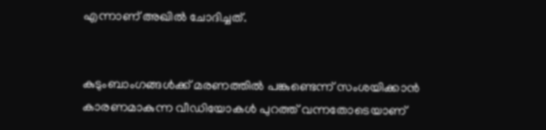എന്നാണ് അഖിൽ ചോദിച്ചത്.


കുടുംബാംഗങ്ങൾക്ക് മരണത്തിൽ പങ്കുണ്ടെന്ന് സംശയിക്കാൻ കാരണമാകുന്ന വീഡിയോകൾ പുറത്ത് വന്നതോടെയാണ്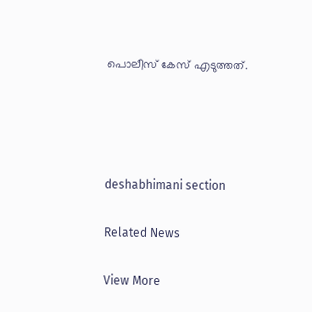പൊലീസ് കേസ് എടുത്തത്.




deshabhimani section

Related News

View More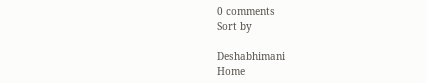0 comments
Sort by

Deshabhimani
Home